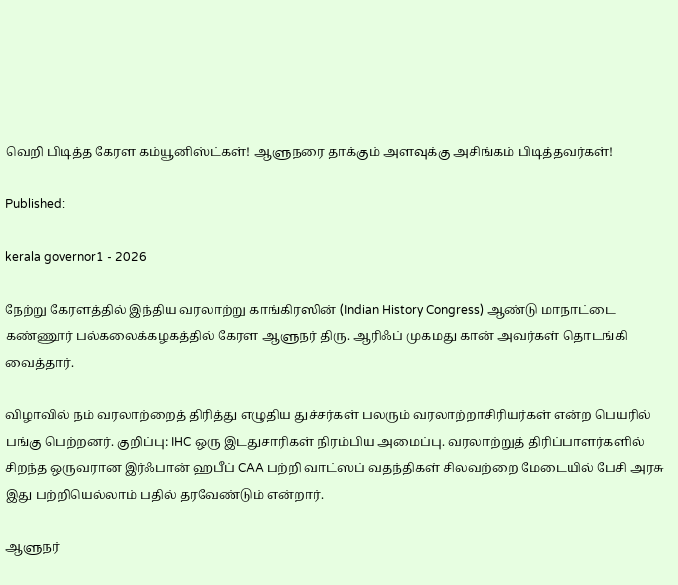வெறி பிடித்த கேரள கம்யூனிஸ்ட்கள்! ஆளுநரை தாக்கும் அளவுக்கு அசிங்கம் பிடித்தவர்கள்!

Published:

kerala governor1 - 2026

நேற்று கேரளத்தில் இந்திய வரலாற்று காங்கிரஸின் (Indian History Congress) ஆண்டு மாநாட்டை கண்ணூர் பல்கலைக்கழகத்தில் கேரள ஆளுநர் திரு. ஆரிஃப் முகமது கான் அவர்கள் தொடங்கி வைத்தார்.

விழாவில் நம் வரலாற்றைத் திரித்து எழுதிய துச்சர்கள் பலரும் வரலாற்றாசிரியர்கள் என்ற பெயரில் பங்கு பெற்றனர். குறிப்பு: IHC ஒரு இடதுசாரிகள் நிரம்பிய அமைப்பு. வரலாற்றுத் திரிப்பாளர்களில் சிறந்த ஒருவரான இர்ஃபான் ஹபீப் CAA பற்றி வாட்ஸப் வதந்திகள் சிலவற்றை மேடையில் பேசி அரசு இது பற்றியெல்லாம் பதில் தரவேண்டும் என்றார்.

ஆளுநர்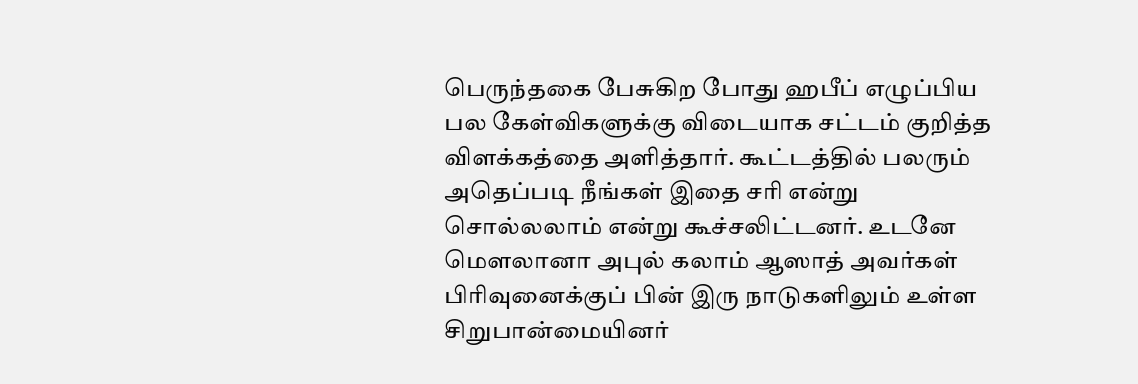பெருந்தகை பேசுகிற போது ஹபீப் எழுப்பிய பல கேள்விகளுக்கு விடையாக சட்டம் குறித்த விளக்கத்தை அளித்தார். கூட்டத்தில் பலரும் அதெப்படி நீங்கள் இதை சரி என்று சொல்லலாம் என்று கூச்சலிட்டனர். உடனே மௌலானா அபுல் கலாம் ஆஸாத் அவர்கள் பிரிவுனைக்குப் பின் இரு நாடுகளிலும் உள்ள சிறுபான்மையினர்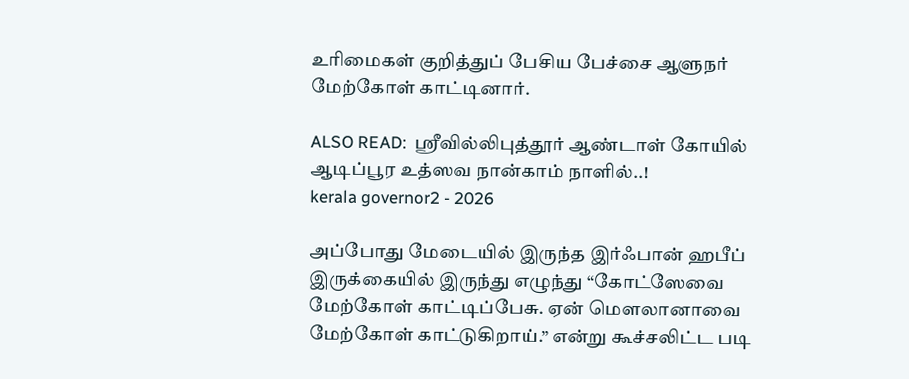உரிமைகள் குறித்துப் பேசிய பேச்சை ஆளுநர் மேற்கோள் காட்டினார்.

ALSO READ:  ஸ்ரீவில்லிபுத்தூர் ஆண்டாள் கோயில் ஆடிப்பூர உத்ஸவ நான்காம் நாளில்..!
kerala governor2 - 2026

அப்போது மேடையில் இருந்த இர்ஃபான் ஹபீப் இருக்கையில் இருந்து எழுந்து “கோட்ஸேவை மேற்கோள் காட்டிப்பேசு. ஏன் மௌலானாவை மேற்கோள் காட்டுகிறாய்.” என்று கூச்சலிட்ட படி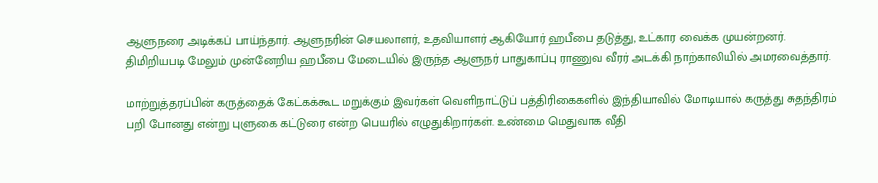ஆளுநரை அடிக்கப் பாய்ந்தார். ஆளுநரின் செயலாளர், உதவியாளர் ஆகியோர் ஹபீபை தடுத்து, உட்கார வைக்க முயன்றனர். திமிறியபடி மேலும் முன்னேறிய ஹபீபை மேடையில் இருந்த ஆளுநர் பாதுகாப்பு ராணுவ வீரர் அடக்கி நாற்காலியில் அமரவைத்தார்.

மாற்றுத்தரப்பின் கருத்தைக் கேட்கக்கூட மறுக்கும் இவர்கள் வெளிநாட்டுப் பத்திரிகைகளில் இந்தியாவில் மோடியால் கருத்து சுதந்திரம் பறி போனது என்று புளுகை கட்டுரை என்ற பெயரில் எழுதுகிறார்கள். உண்மை மெதுவாக வீதி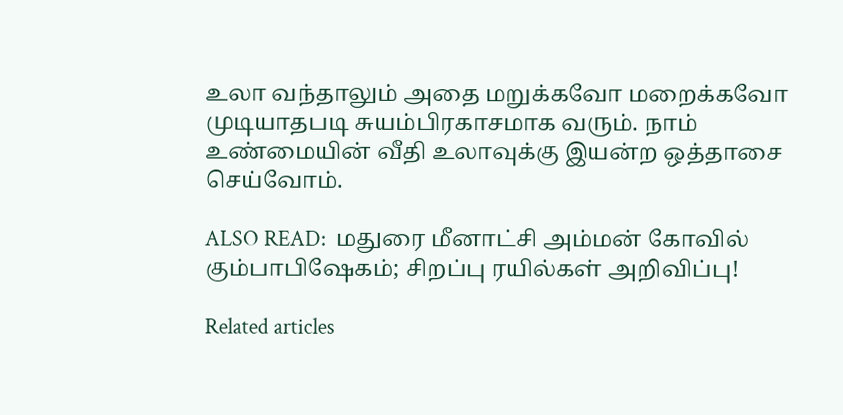உலா வந்தாலும் அதை மறுக்கவோ மறைக்கவோ முடியாதபடி சுயம்பிரகாசமாக வரும். நாம் உண்மையின் வீதி உலாவுக்கு இயன்ற ஒத்தாசை செய்வோம்.

ALSO READ:  மதுரை மீனாட்சி அம்மன் கோவில் கும்பாபிஷேகம்; சிறப்பு ரயில்கள் அறிவிப்பு!

Related articles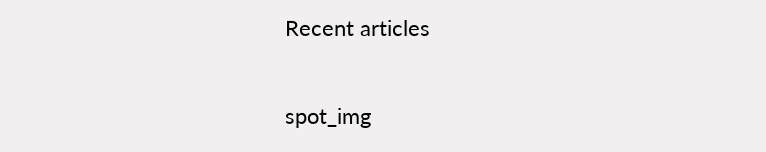Recent articles

spot_img